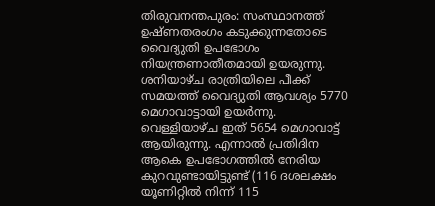തിരുവനന്തപുരം: സംസ്ഥാനത്ത് ഉഷ്ണതരംഗം കടുക്കുന്നതോടെ വൈദ്യുതി ഉപഭോഗം നിയന്ത്രണാതീതമായി ഉയരുന്നു. ശനിയാഴ്ച രാത്രിയിലെ പീക്ക് സമയത്ത് വൈദ്യുതി ആവശ്യം 5770 മെഗാവാട്ടായി ഉയർന്നു. വെള്ളിയാഴ്ച ഇത് 5654 മെഗാവാട്ട് ആയിരുന്നു. എന്നാൽ പ്രതിദിന ആകെ ഉപഭോഗത്തിൽ നേരിയ കുറവുണ്ടായിട്ടുണ്ട് (116 ദശലക്ഷം യൂണിറ്റിൽ നിന്ന് 115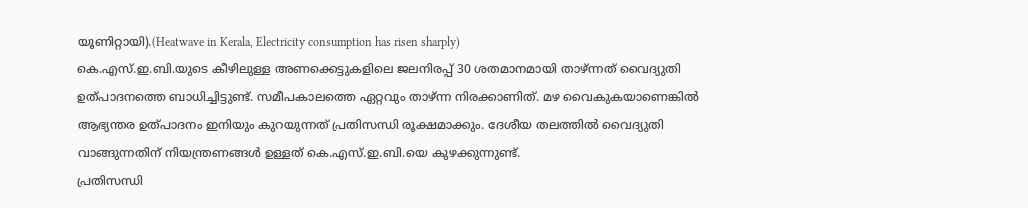യൂണിറ്റായി).(Heatwave in Kerala, Electricity consumption has risen sharply)
കെ.എസ്.ഇ.ബി.യുടെ കീഴിലുള്ള അണക്കെട്ടുകളിലെ ജലനിരപ്പ് 30 ശതമാനമായി താഴ്ന്നത് വൈദ്യുതി ഉത്പാദനത്തെ ബാധിച്ചിട്ടുണ്ട്. സമീപകാലത്തെ ഏറ്റവും താഴ്ന്ന നിരക്കാണിത്. മഴ വൈകുകയാണെങ്കിൽ ആഭ്യന്തര ഉത്പാദനം ഇനിയും കുറയുന്നത് പ്രതിസന്ധി രൂക്ഷമാക്കും. ദേശീയ തലത്തിൽ വൈദ്യുതി വാങ്ങുന്നതിന് നിയന്ത്രണങ്ങൾ ഉള്ളത് കെ.എസ്.ഇ.ബി.യെ കുഴക്കുന്നുണ്ട്.
പ്രതിസന്ധി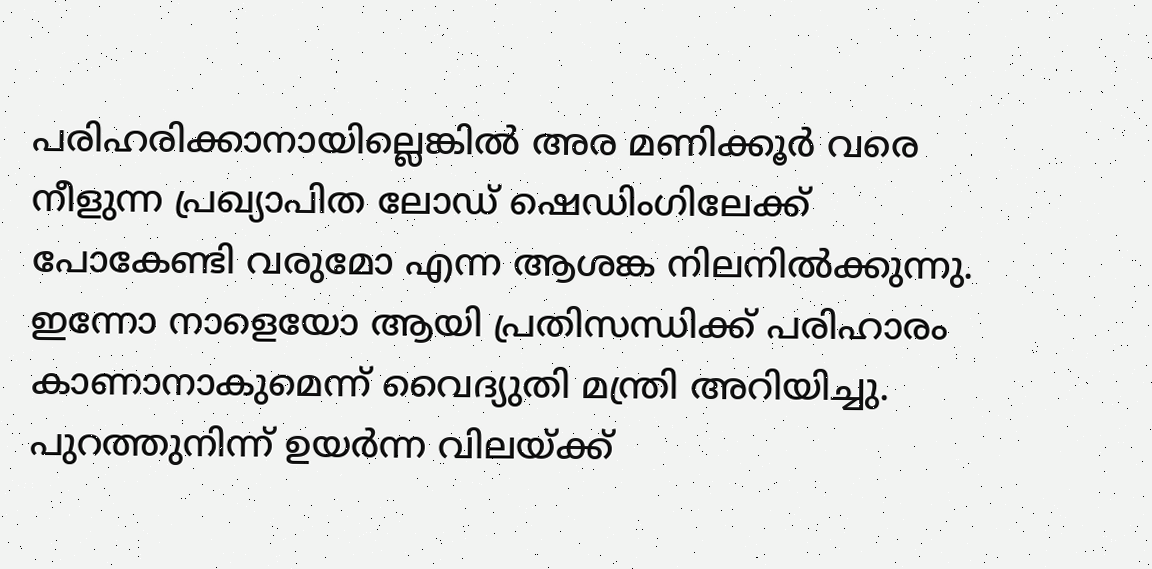പരിഹരിക്കാനായില്ലെങ്കിൽ അര മണിക്കൂർ വരെ നീളുന്ന പ്രഖ്യാപിത ലോഡ് ഷെഡിംഗിലേക്ക് പോകേണ്ടി വരുമോ എന്ന ആശങ്ക നിലനിൽക്കുന്നു. ഇന്നോ നാളെയോ ആയി പ്രതിസന്ധിക്ക് പരിഹാരം കാണാനാകുമെന്ന് വൈദ്യുതി മന്ത്രി അറിയിച്ചു. പുറത്തുനിന്ന് ഉയർന്ന വിലയ്ക്ക്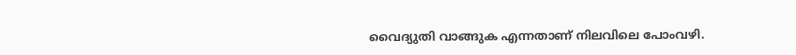വൈദ്യുതി വാങ്ങുക എന്നതാണ് നിലവിലെ പോംവഴി.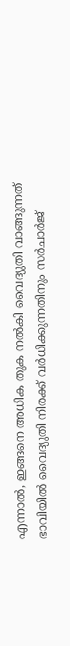എന്നാൽ, ഇങ്ങനെ അധിക തുക നൽകി വൈദ്യുതി വാങ്ങുന്നത് ഭാവിയിൽ വൈദ്യുതി നിരക്ക് വർധിക്കുന്നതിനും സർചാർജ്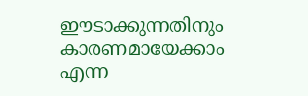ഈടാക്കുന്നതിനും കാരണമായേക്കാം എന്ന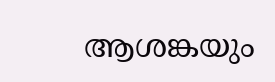ആശങ്കയും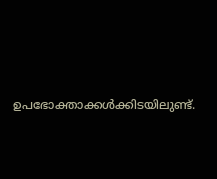ഉപഭോക്താക്കൾക്കിടയിലുണ്ട്.